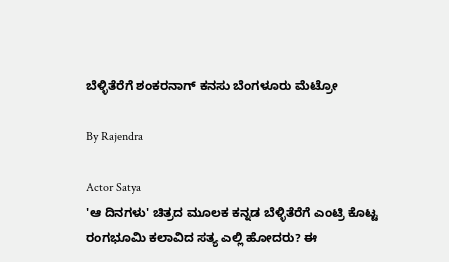ಬೆಳ್ಳಿತೆರೆಗೆ ಶಂಕರನಾಗ್ ಕನಸು ಬೆಂಗಳೂರು ಮೆಟ್ರೋ

By Rajendra

Actor Satya
'ಆ ದಿನಗಳು' ಚಿತ್ರದ ಮೂಲಕ ಕನ್ನಡ ಬೆಳ್ಳಿತೆರೆಗೆ ಎಂಟ್ರಿ ಕೊಟ್ಟ ರಂಗಭೂಮಿ ಕಲಾವಿದ ಸತ್ಯ ಎಲ್ಲಿ ಹೋದರು? ಈ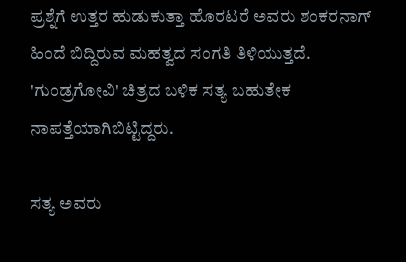ಪ್ರಶ್ನೆಗೆ ಉತ್ತರ ಹುಡುಕುತ್ತಾ ಹೊರಟರೆ ಅವರು ಶಂಕರನಾಗ್ ಹಿಂದೆ ಬಿದ್ದಿರುವ ಮಹತ್ವದ ಸಂಗತಿ ತಿಳಿಯುತ್ತದೆ. 'ಗುಂಡ್ರಗೋವಿ' ಚಿತ್ರದ ಬಳಿಕ ಸತ್ಯ ಬಹುತೇಕ ನಾಪತ್ತೆಯಾಗಿಬಿಟ್ಟಿದ್ದರು.

ಸತ್ಯ ಅವರು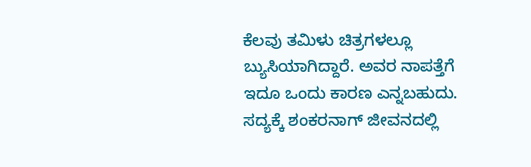ಕೆಲವು ತಮಿಳು ಚಿತ್ರಗಳಲ್ಲೂ ಬ್ಯುಸಿಯಾಗಿದ್ದಾರೆ. ಅವರ ನಾಪತ್ತೆಗೆ ಇದೂ ಒಂದು ಕಾರಣ ಎನ್ನಬಹುದು. ಸದ್ಯಕ್ಕೆ ಶಂಕರನಾಗ್ ಜೀವನದಲ್ಲಿ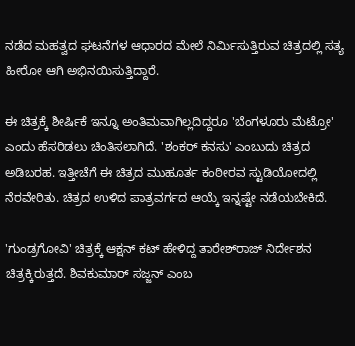ನಡೆದ ಮಹತ್ವದ ಘಟನೆಗಳ ಆಧಾರದ ಮೇಲೆ ನಿರ್ಮಿಸುತ್ತಿರುವ ಚಿತ್ರದಲ್ಲಿ ಸತ್ಯ ಹೀರೋ ಆಗಿ ಅಭಿನಯಿಸುತ್ತಿದ್ದಾರೆ.

ಈ ಚಿತ್ರಕ್ಕೆ ಶೀರ್ಷಿಕೆ ಇನ್ನೂ ಅಂತಿಮವಾಗಿಲ್ಲದಿದ್ದರೂ 'ಬೆಂಗಳೂರು ಮೆಟ್ರೋ' ಎಂದು ಹೆಸರಿಡಲು ಚಿಂತಿಸಲಾಗಿದೆ. 'ಶಂಕರ್ ಕನಸು' ಎಂಬುದು ಚಿತ್ರದ ಅಡಿಬರಹ. ಇತ್ತೀಚೆಗೆ ಈ ಚಿತ್ರದ ಮುಹೂರ್ತ ಕಂಠೀರವ ಸ್ಟುಡಿಯೋದಲ್ಲಿ ನೆರವೇರಿತು. ಚಿತ್ರದ ಉಳಿದ ಪಾತ್ರವರ್ಗದ ಆಯ್ಕೆ ಇನ್ನಷ್ಟೇ ನಡೆಯಬೇಕಿದೆ.

'ಗುಂಡ್ರಗೋವಿ' ಚಿತ್ರಕ್ಕೆ ಆಕ್ಷನ್ ಕಟ್ ಹೇಳಿದ್ದ ತಾರೇಶ್‌ರಾಜ್ ನಿರ್ದೇಶನ ಚಿತ್ರಕ್ಕಿರುತ್ತದೆ. ಶಿವಕುಮಾರ್ ಸಜ್ಜನ್ ಎಂಬ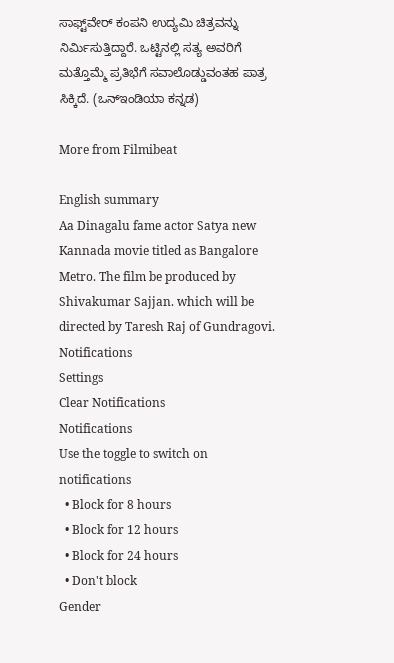ಸಾಫ್ಟ್‌ವೇರ್ ಕಂಪನಿ ಉದ್ಯಮಿ ಚಿತ್ರವನ್ನು ನಿರ್ಮಿಸುತ್ತಿದ್ದಾರೆ. ಒಟ್ಟಿನಲ್ಲಿ ಸತ್ಯ ಅವರಿಗೆ ಮತ್ತೊಮ್ಮೆ ಪ್ರತಿಭೆಗೆ ಸವಾಲೊಡ್ಡುವಂತಹ ಪಾತ್ರ ಸಿಕ್ಕಿದೆ. (ಒನ್‌ಇಂಡಿಯಾ ಕನ್ನಡ)

More from Filmibeat

English summary
Aa Dinagalu fame actor Satya new Kannada movie titled as Bangalore Metro. The film be produced by Shivakumar Sajjan. which will be directed by Taresh Raj of Gundragovi.
Notifications
Settings
Clear Notifications
Notifications
Use the toggle to switch on notifications
  • Block for 8 hours
  • Block for 12 hours
  • Block for 24 hours
  • Don't block
Gender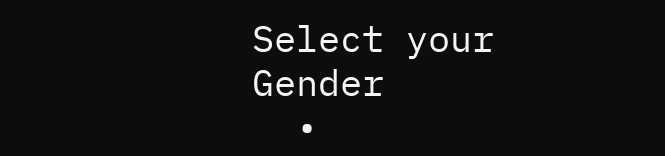Select your Gender
  •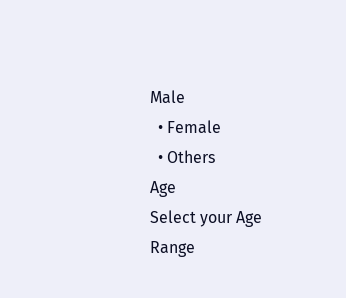Male
  • Female
  • Others
Age
Select your Age Range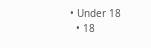• Under 18
  • 18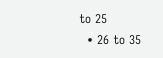to 25
  • 26 to 35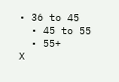• 36 to 45
  • 45 to 55
  • 55+
X